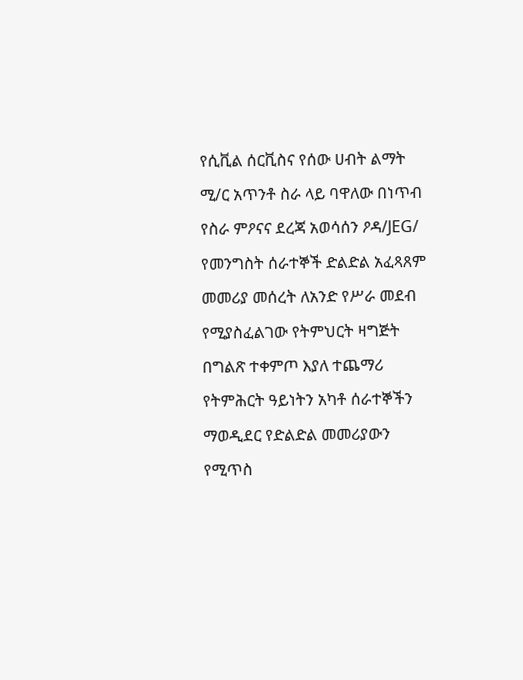የሲቪል ሰርቪስና የሰው ሀብት ልማት ሚ/ር አጥንቶ ስራ ላይ ባዋለው በነጥብ የስራ ምዖናና ደረጃ አወሳሰን ዖዳ/JEG/ የመንግስት ሰራተኞች ድልድል አፈጻጸም መመሪያ መሰረት ለአንድ የሥራ መደብ የሚያስፈልገው የትምህርት ዛግጅት በግልጽ ተቀምጦ እያለ ተጨማሪ የትምሕርት ዓይነትን አካቶ ሰራተኞችን ማወዲደር የድልድል መመሪያውን የሚጥስ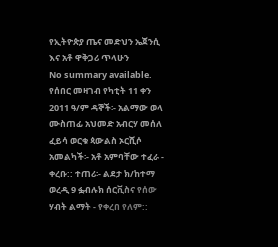የኢትዮጵያ ጤና መድህን ኤጀንሲ እና አቶ ዋቅጋሪ ጥላሁን
No summary available.
የሰበር መዛገብ የካቲት 11 ቀን 2011 ዓ/ም ዳኞች፡- አልማው ወላ ሙስጠፊ አህመድ አብርሃ መሰለ ፈይሳ ወርቁ ጳውልስ ኦርሺሶ አመልካች፡- አቶ አምባቸው ተፈራ - ቀረቡ:: ተጠሪ፡- ልደታ ክ/ከተማ ወረዲ 9 ፏብሉክ ሰርቪስና የሰው ሃብት ልማት - የቀረበ የለም::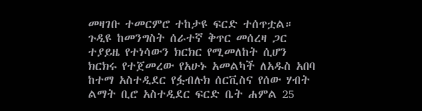መዛገቡ ተመርምሮ ተከታዩ ፍርድ ተሰጥቷል።
ጉዲዩ ከመንግስት ሰራተኛ ቅጥር መሰረዛ ጋር ተያይዜ የተነሳውን ክርክር የሚመለከት ሲሆን ክርክሩ የተጀመረው የአሁኑ አመልካች ለአዱስ አበባ ከተማ አስተዲደር የፏብሉክ ሰርቪስና የሰው ሃብት ልማት ቢሮ አስተዲደር ፍርድ ቤት ሐምል 25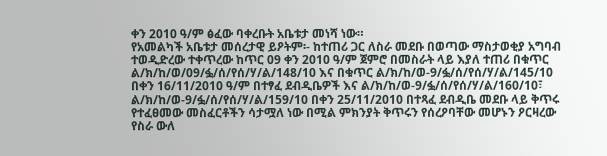ቀን 2010 ዓ/ም ፅፈው ባቀረቡት አቤቱታ መነሻ ነው።
የአመልካች አቤቱታ መሰረታዊ ይዖትም፡- ከተጠሪ ጋር ለስራ መደቡ በወጣው ማስታወቂያ አግባብ ተወዲድረው ተቀጥረው ከጥር 09 ቀን 2010 ዓ/ም ጀምሮ በመስራት ላይ እያለ ተጠሪ በቁጥር ል/ክ/ከ/ወ/09/ፏ/ሰ/የሰ/ሃ/ል/148/10 እና በቁጥር ል/ክ/ከ/ወ-9/ፏ/ሰ/የሰ/ሃ/ል/145/10 በቀን 16/11/2010 ዓ/ም በተፃፈ ደብዲቤዎች እና ል/ክ/ከ/ወ-9/ፏ/ሰ/የሰ/ሃ/ል/160/10፣ ል/ክ/ከ/ወ-9/ፏ/ሰ/የሰ/ሃ/ል/159/10 በቀን 25/11/2010 በተጻፈ ደብዲቤ መደቡ ላይ ቅጥሩ የተፈፀመው መስፈርቶችን ሳታሟለ ነው በሚል ምክንያት ቅጥሩን የሰረዖባቸው መሆኑን ዖርዛረው የስራ ውለ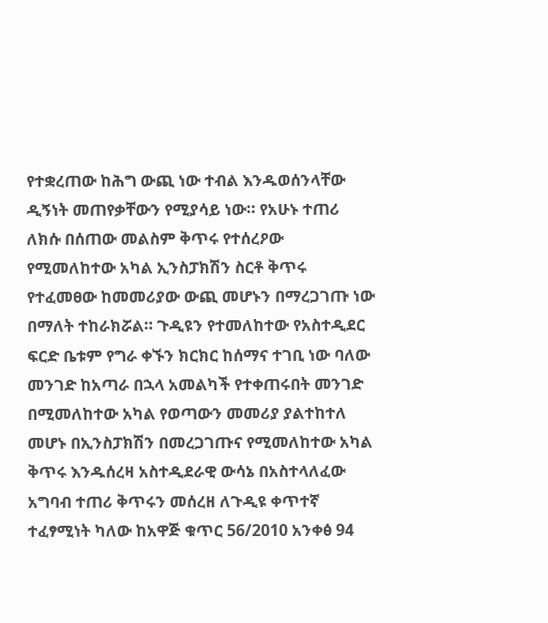የተቋረጠው ከሕግ ውጪ ነው ተብል እንዱወሰንላቸው ዲኝነት መጠየቃቸውን የሚያሳይ ነው። የአሁኑ ተጠሪ ለክሱ በሰጠው መልስም ቅጥሩ የተሰረዖው የሚመለከተው አካል ኢንስፓክሽን ስርቶ ቅጥሩ የተፈመፀው ከመመሪያው ውጪ መሆኑን በማረጋገጡ ነው በማለት ተከራክሯል። ጉዲዩን የተመለከተው የአስተዲደር ፍርድ ቤቱም የግራ ቀኙን ክርክር ከሰማና ተገቢ ነው ባለው መንገድ ከአጣራ በኋላ አመልካች የተቀጠሩበት መንገድ በሚመለከተው አካል የወጣውን መመሪያ ያልተከተለ መሆኑ በኢንስፓክሽን በመረጋገጡና የሚመለከተው አካል ቅጥሩ እንዱሰረዛ አስተዲደራዊ ውሳኔ በአስተላለፈው አግባብ ተጠሪ ቅጥሩን መሰረዘ ለጉዲዩ ቀጥተኛ ተፈፃሚነት ካለው ከአዋጅ ቁጥር 56/2010 አንቀፅ 94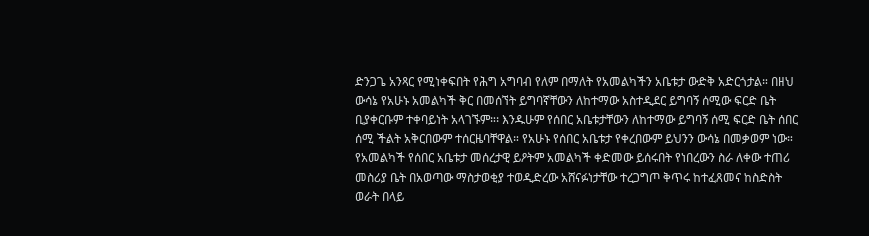ድንጋጌ አንጻር የሚነቀፍበት የሕግ አግባብ የለም በማለት የአመልካችን አቤቱታ ውድቅ አድርጎታል። በዘህ ውሳኔ የአሁኑ አመልካች ቅር በመሰኘት ይግባኛቸውን ለከተማው አስተዲደር ይግባኝ ሰሚው ፍርድ ቤት ቢያቀርቡም ተቀባይነት አላገኙም።፡ እንዱሁም የሰበር አቤቱታቸውን ለከተማው ይግባኝ ሰሚ ፍርድ ቤት ሰበር ሰሚ ችልት አቅርበውም ተሰርዜባቸዋል። የአሁኑ የሰበር አቤቱታ የቀረበውም ይህንን ውሳኔ በመቃወም ነው። የአመልካች የሰበር አቤቱታ መሰረታዊ ይዖትም አመልካች ቀድመው ይሰሩበት የነበረውን ስራ ለቀው ተጠሪ መስሪያ ቤት በአወጣው ማስታወቂያ ተወዲድረው አሸናፉነታቸው ተረጋግጦ ቅጥሩ ከተፈጸመና ከስድስት ወራት በላይ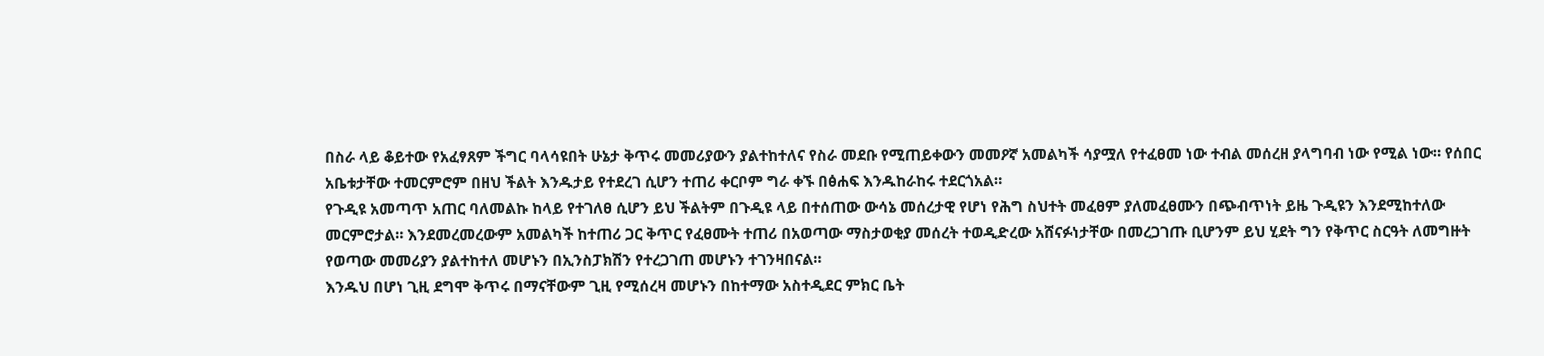በስራ ላይ ቆይተው የአፈፃጸም ችግር ባላሳዩበት ሁኔታ ቅጥሩ መመሪያውን ያልተከተለና የስራ መደቡ የሚጠይቀውን መመዖኛ አመልካች ሳያሟለ የተፈፀመ ነው ተብል መሰረዘ ያላግባብ ነው የሚል ነው። የሰበር አቤቱታቸው ተመርምሮም በዘህ ችልት እንዱታይ የተደረገ ሲሆን ተጠሪ ቀርቦም ግራ ቀኙ በፅሐፍ እንዱከራከሩ ተደርጎአል።
የጉዲዩ አመጣጥ አጠር ባለመልኩ ከላይ የተገለፀ ሲሆን ይህ ችልትም በጉዲዩ ላይ በተሰጠው ውሳኔ መሰረታዊ የሆነ የሕግ ስህተት መፈፀም ያለመፈፀሙን በጭብጥነት ይዜ ጉዲዩን እንደሚከተለው መርምሮታል። እንደመረመረውም አመልካች ከተጠሪ ጋር ቅጥር የፈፀሙት ተጠሪ በአወጣው ማስታወቂያ መሰረት ተወዲድረው አሸናፉነታቸው በመረጋገጡ ቢሆንም ይህ ሂደት ግን የቅጥር ስርዓት ለመግዙት የወጣው መመሪያን ያልተከተለ መሆኑን በኢንስፓክሽን የተረጋገጠ መሆኑን ተገንዛበናል።
እንዱህ በሆነ ጊዚ ደግሞ ቅጥሩ በማናቸውም ጊዚ የሚሰረዛ መሆኑን በከተማው አስተዲደር ምክር ቤት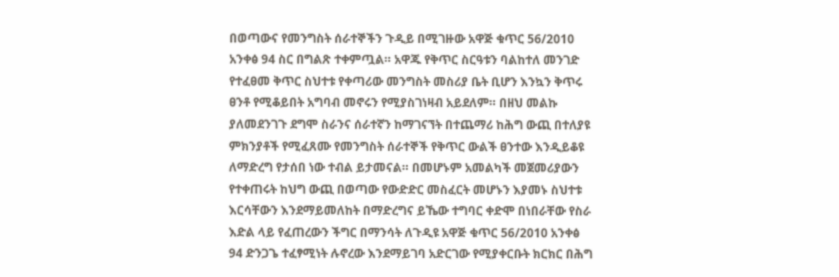በወጣውና የመንግስት ሰራተኞችን ጉዲይ በሚገዙው አዋጅ ቁጥር 56/2010 አንቀፅ 94 ስር በግልጽ ተቀምጧል። አዋጁ የቅጥር ስርዓቱን ባልከተለ መንገድ የተፈፀመ ቅጥር ስህተቱ የቀጣሪው መንግስት መስሪያ ቤት ቢሆን እንኳን ቅጥሩ ፀንቶ የሚቆይበት አግባብ መኖሩን የሚያስገነዛብ አይደለም። በዘህ መልኩ ያለመደንገጉ ደግሞ ስራንና ሰራተኛን ከማገናኘት በተጨማሪ ከሕግ ውጪ በተለያዩ ምክንያቶች የሚፈጸሙ የመንግስት ሰራተኞች የቅጥር ውልች ፀንተው እንዲይቆዩ ለማድረግ የታሰበ ነው ተብል ይታመናል። በመሆኑም አመልካች መጀመሪያውን የተቀጠሩት ከህግ ውጪ በወጣው የውድድር መስፈርት መሆኑን እያመኑ ስህተቱ እርሳቸውን እንደማይመለከት በማድረግና ይኼው ተግባር ቀድሞ በነበራቸው የስራ እድል ላይ የፈጠረውን ችግር በማንሳት ለጉዲዩ አዋጅ ቁጥር 56/2010 አንቀፅ 94 ድንጋጌ ተፈፃሚነት ሉኖረው እንደማይገባ አድርገው የሚያቀርቡት ክርክር በሕግ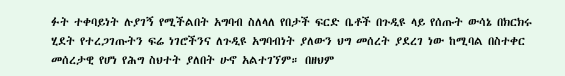ፉት ተቀባይነት ሉያገኝ የሚችልበት አግባብ ስለላለ የበታች ፍርድ ቤቶች በጉዲዩ ላይ የሰጡት ውሳኔ በክርክሩ ሂደት የተረጋገጡትን ፍሬ ነገሮችንና ለጉዲዩ አግባብነት ያለውን ህግ መሰረት ያደረገ ነው ከሚባል በስተቀር መሰረታዊ የሆነ የሕግ ስህተት ያለበት ሁኖ አልተገኘም። በዘህም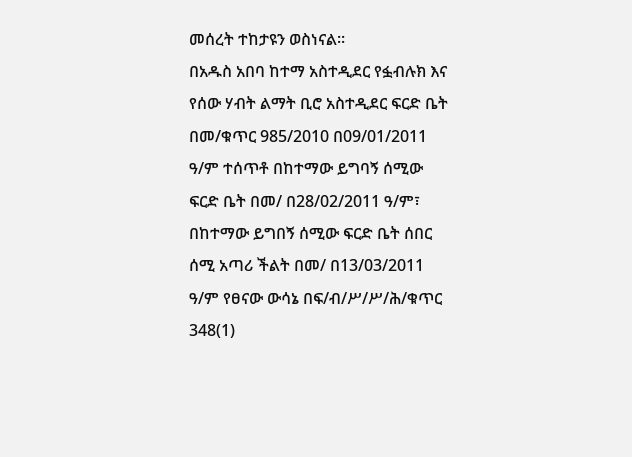መሰረት ተከታዩን ወስነናል።
በአዱስ አበባ ከተማ አስተዲደር የፏብሉክ እና የሰው ሃብት ልማት ቢሮ አስተዲደር ፍርድ ቤት በመ/ቁጥር 985/2010 በ09/01/2011 ዓ/ም ተሰጥቶ በከተማው ይግባኝ ሰሚው ፍርድ ቤት በመ/ በ28/02/2011 ዓ/ም፣ በከተማው ይግበኝ ሰሚው ፍርድ ቤት ሰበር ሰሚ አጣሪ ችልት በመ/ በ13/03/2011 ዓ/ም የፀናው ውሳኔ በፍ/ብ/ሥ/ሥ/ሕ/ቁጥር 348(1)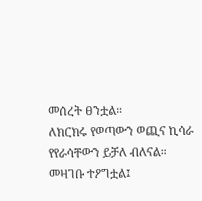መሰረት ፀንቷል።
ለክርክሩ የወጣውን ወጪና ኪሳራ የየራሳቸውን ይቻለ ብለናል።
መዛገቡ ተዖግቷል፤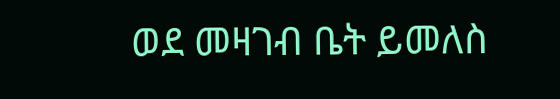ወደ መዛገብ ቤት ይመለስ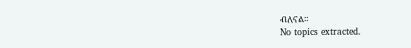ብለናል።
No topics extracted.